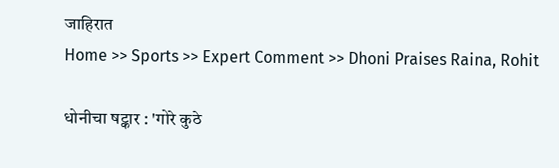जाहिरात
Home >> Sports >> Expert Comment >> Dhoni Praises Raina, Rohit

धोनीचा षट्कार : 'गोरे कुठे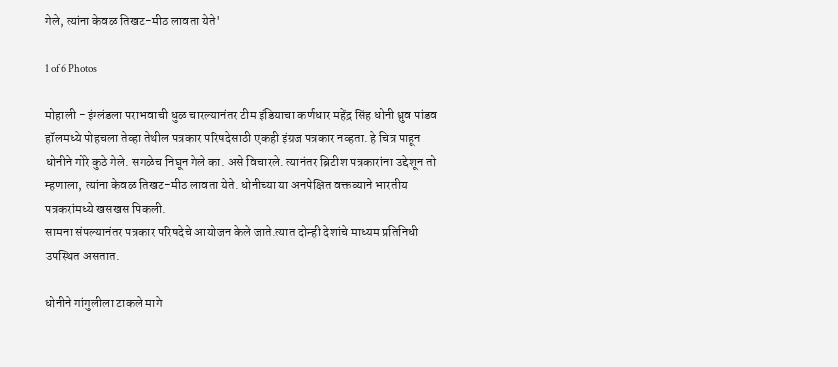गेले, त्यांना केवळ तिखट-मीठ लावता येते'

1 of 6 Photos

मोहाली - इंग्लंडला पराभवाची धुळ चारल्यानंतर टीम इंडियाचा कर्णधार महेंद्र सिंह धोनी ध्रुव पांडव हॉलमध्ये पोहचला तेव्हा तेथील पत्रकार परिषदेसाठी एकही इंग्रज पत्रकार नव्हता. हे चित्र पाहून धोनीने गोरे कुठे गेले. सगळेच निघून गेले का. असे विचारले. त्यानंतर ब्रिटीश पत्रकारांना उद्देशून तो म्हणाला, त्यांना केवळ तिखट-मीठ लावता येते. धोनीच्या या अनपेक्षित वक्तव्याने भारतीय पत्रकरांमध्ये खसखस पिकली.
सामना संपल्यानंतर पत्रकार परिषदेचे आयोजन केले जाते.त्यात दोन्ही देशांचे माध्यम प्रतिनिधी उपस्थित असतात.

धोनीने गांगुलीला टाकले मागे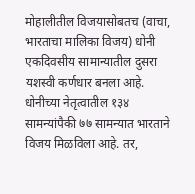मोहालीतील विजयासोबतच (वाचा, भारताचा मालिका विजय) धोनी एकदिवसीय सामान्यातील दुसरा यशस्वी कर्णधार बनला आहे. धोनीच्या नेतृत्वातील १३४ सामन्यांपैकी ७७ सामन्यात भारताने विजय मिळविला आहे. तर,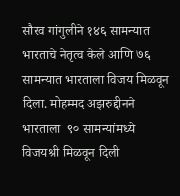सौरव गांगुलीने १४६ सामन्यात भारताचे नेतृत्व केले आणि ७६ सामन्यात भारताला विजय मिळवून दिला. मोहम्मद अझरुद्दीनने भारताला  ९० सामन्यांमध्ये विजयश्री मिळवून दिली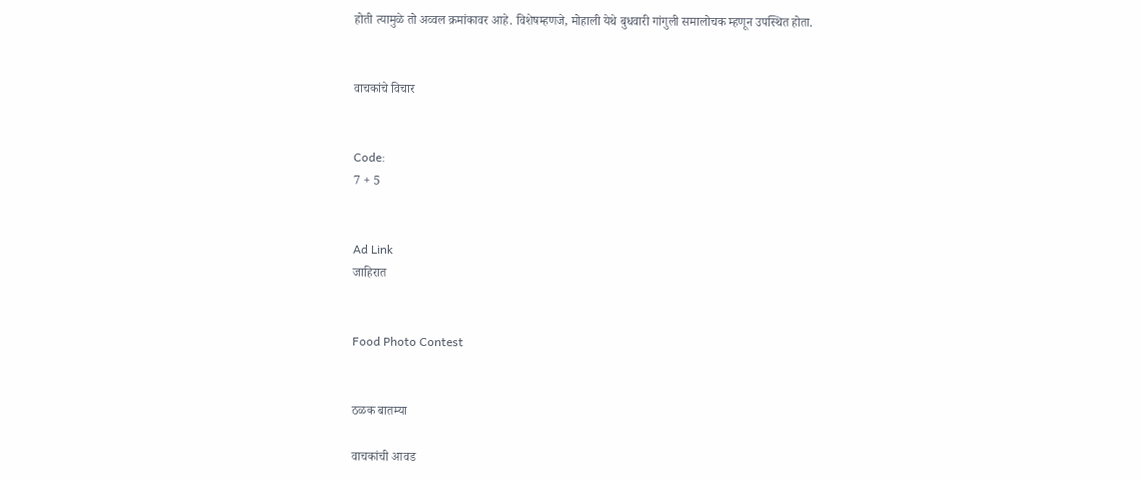होती त्यामुळे तो अव्वल क्रमांकावर आहे. विशेषम्हणजे, मोहाली येथे बुधवारी गांगुली समालोचक म्हणून उपस्थित होता.


वाचकांचे विचार


Code:
7 + 5


Ad Link
जाहिरात


Food Photo Contest


ठळक बातम्या

वाचकांची आवड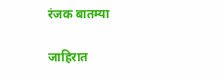रंजक बातम्या

जाहिरात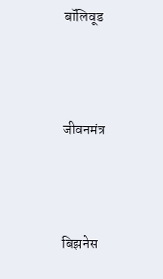बॉलिवूड



जीवनमंत्र



बिझनेस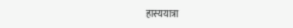हास्ययात्रा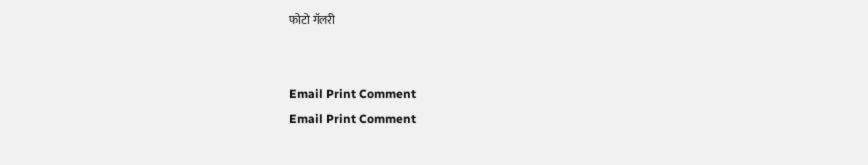फोटो गॅलरी


Email Print Comment
Email Print Comment